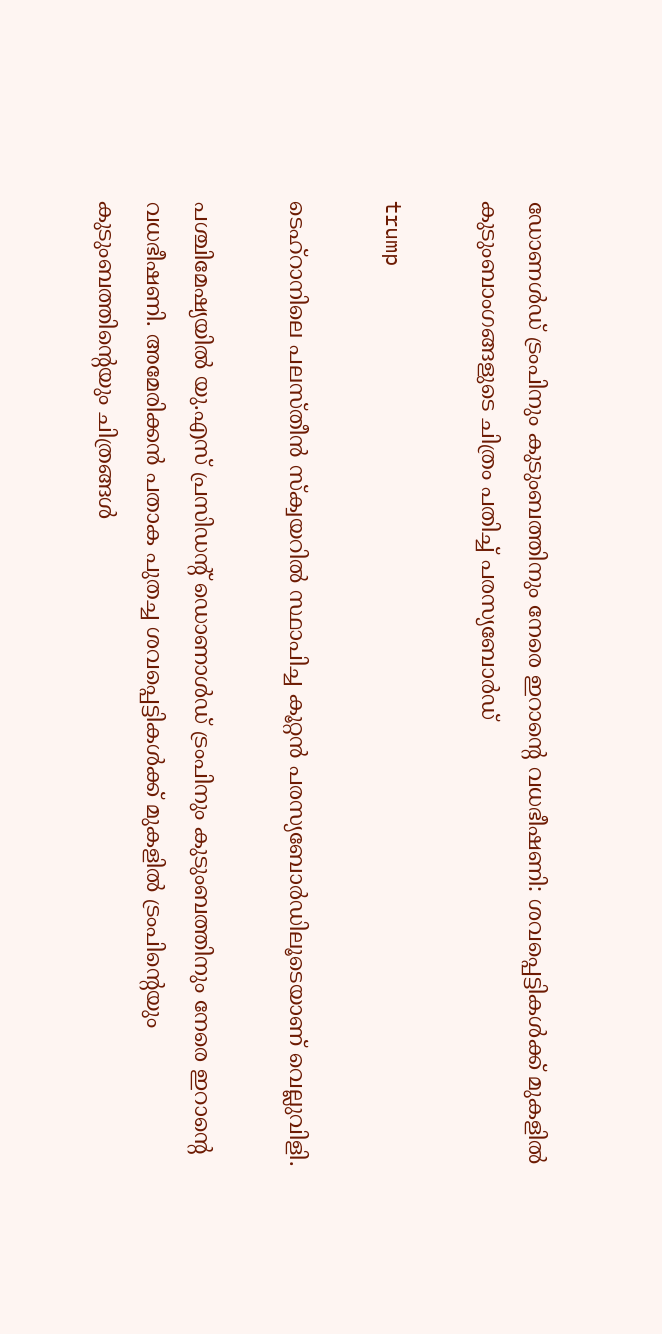ഡോണള്‍ഡ് ട്രംപിനും കുടുംബത്തിനും നേരെ ഇറാന്റെ വധഭീഷണി: ശവപ്പെട്ടികള്‍ക്ക് മുകളില്‍ കുടുംബാംഗങ്ങളുടെ ചിത്രം പതിച്ച് പരസ്യബോര്‍ഡ്

trump

ടെഹ്റാനിലെ പലസ്തീന്‍ സ്‌ക്വയറില്‍ സ്ഥാപിച്ച കൂറ്റന്‍ പരസ്യബോര്‍ഡിലൂടെയാണ് വെല്ലുവിളി.

പശ്ചിമേഷ്യയില്‍ യു.എസ് പ്രസിഡന്റ് ഡൊണാള്‍ഡ് ട്രംപിനും കുടുംബത്തിനും നേരെ ഇറാന്റെ വധഭീഷണി. അമേരിക്കന്‍ പതാക പുതച്ച ശവപ്പെട്ടികള്‍ക്ക് മുകളില്‍ ട്രംപിന്റെയും കുടുംബത്തിന്റെയും ചിത്രങ്ങള്‍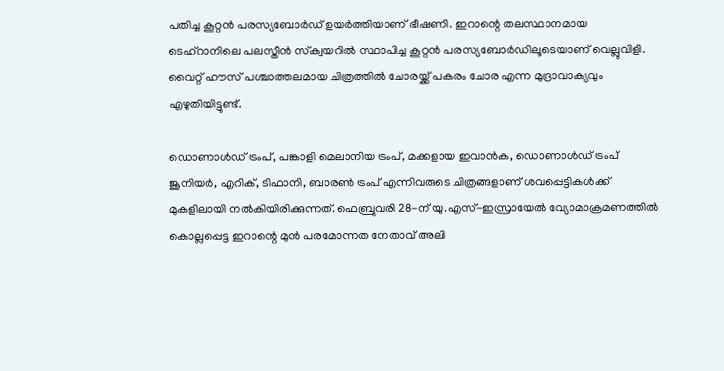പതിച്ച കൂറ്റന്‍ പരസ്യബോര്‍ഡ് ഉയര്‍ത്തിയാണ് ഭീഷണി. ഇറാന്റെ തലസ്ഥാനമായ ടെഹ്റാനിലെ പലസ്തീന്‍ സ്‌ക്വയറില്‍ സ്ഥാപിച്ച കൂറ്റന്‍ പരസ്യബോര്‍ഡിലൂടെയാണ് വെല്ലുവിളി. വൈറ്റ് ഹൗസ് പശ്ചാത്തലമായ ചിത്രത്തില്‍ ചോരയ്ക്ക് പകരം ചോര എന്ന മുദ്രാവാക്യവും എഴുതിയിട്ടുണ്ട്.

ഡൊണാള്‍ഡ് ട്രംപ്, പങ്കാളി മെലാനിയ ട്രംപ്, മക്കളായ ഇവാന്‍ക, ഡൊണാള്‍ഡ് ട്രംപ് ജൂനിയര്‍, എറിക്, ടിഫാനി, ബാരണ്‍ ട്രംപ് എന്നിവരുടെ ചിത്രങ്ങളാണ് ശവപ്പെട്ടികള്‍ക്ക് മുകളിലായി നല്‍കിയിരിക്കുന്നത്. ഫെബ്രുവരി 28-ന് യു.എസ്-ഇസ്രായേല്‍ വ്യോമാക്രമണത്തില്‍ കൊല്ലപ്പെട്ട ഇറാന്റെ മുന്‍ പരമോന്നത നേതാവ് അലി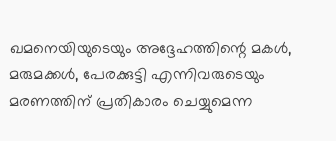ഖമനെയിയുടെയും അദ്ദേഹത്തിന്റെ മകള്‍, മരുമക്കള്‍, പേരക്കുട്ടി എന്നിവരുടെയും മരണത്തിന് പ്രതികാരം ചെയ്യുമെന്ന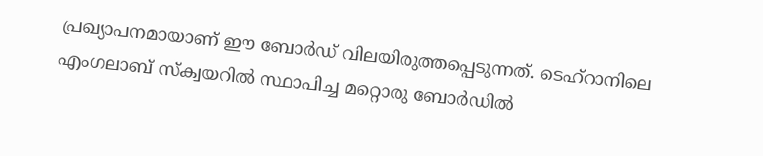പ്രഖ്യാപനമായാണ് ഈ ബോര്‍ഡ് വിലയിരുത്തപ്പെടുന്നത്. ടെഹ്റാനിലെ എംഗലാബ് സ്‌ക്വയറില്‍ സ്ഥാപിച്ച മറ്റൊരു ബോര്‍ഡില്‍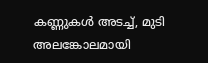കണ്ണുകള്‍ അടച്ച്, മുടി അലങ്കോലമായി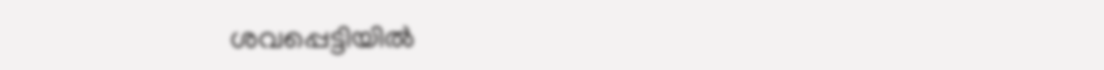ശവപ്പെട്ടിയില്‍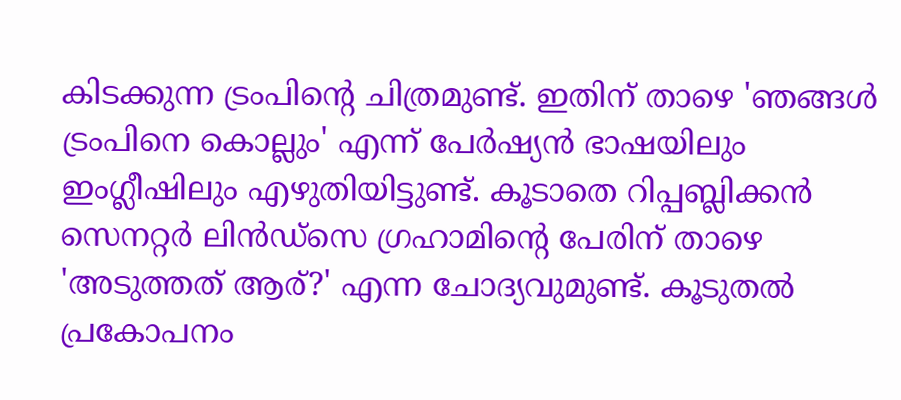കിടക്കുന്ന ട്രംപിന്റെ ചിത്രമുണ്ട്. ഇതിന് താഴെ 'ഞങ്ങള്‍ ട്രംപിനെ കൊല്ലും' എന്ന് പേര്‍ഷ്യന്‍ ഭാഷയിലും ഇംഗ്ലീഷിലും എഴുതിയിട്ടുണ്ട്. കൂടാതെ റിപ്പബ്ലിക്കന്‍ സെനറ്റര്‍ ലിന്‍ഡ്‌സെ ഗ്രഹാമിന്റെ പേരിന് താഴെ 'അടുത്തത് ആര്?' എന്ന ചോദ്യവുമുണ്ട്. കൂടുതല്‍ പ്രകോപനം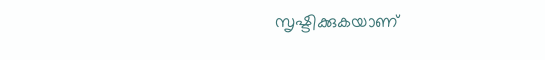സൃഷ്ടിക്കുകയാണ്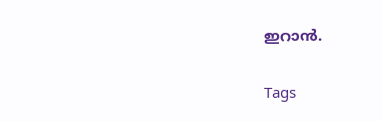ഇറാന്‍.

Tags